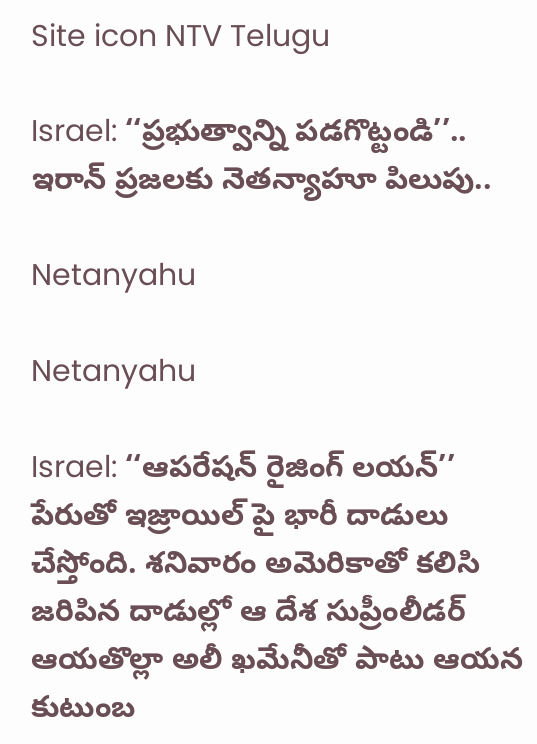Site icon NTV Telugu

Israel: ‘‘ప్రభుత్వాన్ని పడగొట్టండి’’.. ఇరాన్ ప్రజలకు నెతన్యాహూ పిలుపు..

Netanyahu

Netanyahu

Israel: ‘‘ఆపరేషన్ రైజింగ్ లయన్’’ పేరుతో ఇజ్రాయిల్ పై భారీ దాడులు చేస్తోంది. శనివారం అమెరికాతో కలిసి జరిపిన దాడుల్లో ఆ దేశ సుప్రీంలీడర్ ఆయతొల్లా అలీ ఖమేనీతో పాటు ఆయన కుటుంబ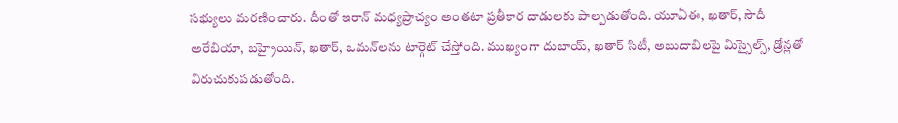సభ్యులు మరణించారు. దీంతో ఇరాన్ మధ్యప్రాచ్యం అంతటా ప్రతీకార దాడులకు పాల్పడుతోంది. యూఏఈ, ఖతార్, సౌదీ అరేబియా, బహ్రైయిన్, ఖతార్, ఒమన్‌లను టార్గెట్ చేస్తోంది. ముఖ్యంగా దుబాయ్, ఖతార్ సిటీ, అబుదాబిలపై మిస్సైల్స్, డ్రోన్లతో విరుచుకుపడుతోంది.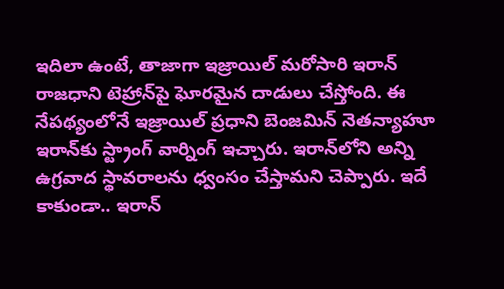ఇదిలా ఉంటే, తాజాగా ఇజ్రాయిల్ మరోసారి ఇరాన్ రాజధాని టెహ్రాన్‌పై ఘోరమైన దాడులు చేస్తోంది. ఈ నేపథ్యంలోనే ఇజ్రాయిల్ ప్రధాని బెంజమిన్ నెతన్యాహూ ఇరాన్‌కు స్ట్రాంగ్ వార్నింగ్ ఇచ్చారు. ఇరాన్‌లోని అన్ని ఉగ్రవాద స్థావరాలను ధ్వంసం చేస్తామని చెప్పారు. ఇదే కాకుండా.. ఇరాన్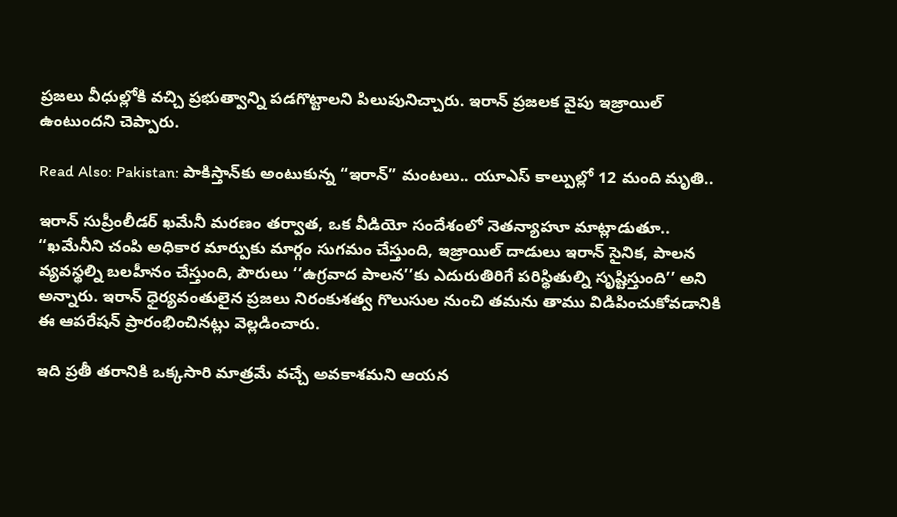ప్రజలు వీధుల్లోకి వచ్చి ప్రభుత్వాన్ని పడగొట్టాలని పిలుపునిచ్చారు. ఇరాన్ ప్రజలక వైపు ఇజ్రాయిల్ ఉంటుందని చెప్పారు.

Read Also: Pakistan: పాకిస్తాన్‌‌‌కు అంటుకున్న “ఇరాన్” మంటలు.. యూఎస్ కాల్పుల్లో 12 మంది మృతి..

ఇరాన్ సుప్రీంలీడర్ ఖమేనీ మరణం తర్వాత, ఒక వీడియో సందేశంలో నెతన్యాహూ మాట్లాడుతూ.. ‘‘ఖమేనీని చంపి అధికార మార్పుకు మార్గం సుగమం చేస్తుంది, ఇజ్రాయిల్ దాడులు ఇరాన్ సైనిక, పాలన వ్యవస్థల్ని బలహీనం చేస్తుంది, పౌరులు ‘‘ఉగ్రవాద పాలన’’కు ఎదురుతిరిగే పరిస్థితుల్ని సృష్టిస్తుంది’’ అని అన్నారు. ఇరాన్ ధైర్యవంతులైన ప్రజలు నిరంకుశత్వ గొలుసుల నుంచి తమను తాము విడిపించుకోవడానికి ఈ ఆపరేషన్ ప్రారంభించినట్లు వెల్లడించారు.

ఇది ప్రతీ తరానికి ఒక్కసారి మాత్రమే వచ్చే అవకాశమని ఆయన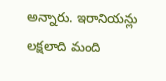అన్నారు. ఇరానియన్లు లక్షలాది మంది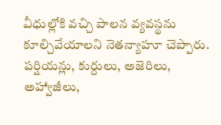వీధుల్లోకి వచ్చి పాలన వ్యవస్థను కూల్చివేయాలని నెతన్యాహూ చెప్పారు. పర్షియన్లు, కుర్దులు, అజెరిలు, అహ్వాజీలు,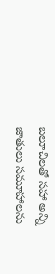బలూచిలతో సహా అన్ని జాతులు సమూహాలను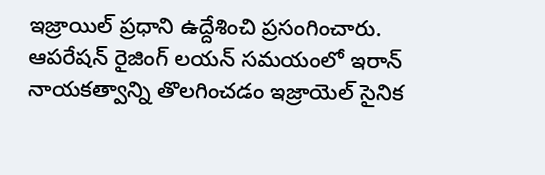ఇజ్రాయిల్ ప్రధాని ఉద్దేశించి ప్రసంగించారు. ఆపరేషన్ రైజింగ్ లయన్ సమయంలో ఇరాన్ నాయకత్వాన్ని తొలగించడం ఇజ్రాయెల్ సైనిక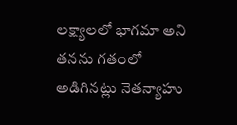లక్ష్యాలలో భాగమా అని తనను గతంలో అడిగినట్లు నెతన్యాహు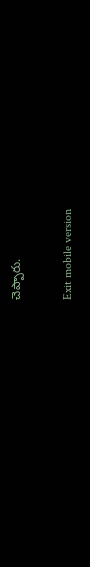చెప్పారు.

Exit mobile version